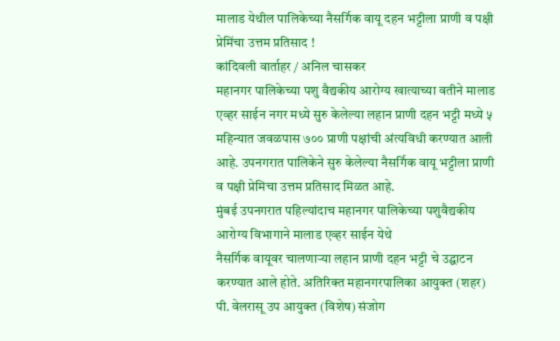मालाड येथील पालिकेच्या नैसर्गिक वायू दहन भट्टीला प्राणी व पक्षी प्रेमिंचा उत्तम प्रतिसाद !
कांदिवली वार्ताहर / अनिल चासकर
महानगर पालिकेच्या पशु वैद्यकीय आरोग्य खात्याच्या वतीने मालाड एव्हर साईन नगर मध्ये सुरु केलेल्या लहान प्राणी दहन भट्टी मध्ये ५ महिन्यात जवळपास ७०० प्राणी पक्षांची अंत्यविधी करण्यात आली आहे. उपनगरात पालिकेने सुरु केलेल्या नैसर्गिक वायू भट्टीला प्राणी व पक्षी प्रेमिचा उत्तम प्रतिसाद मिळत आहे.
मुंबई उपनगरात पहिल्यांदाच महानगर पालिकेच्या पशुवैद्यकीय आरोग्य विभागाने मालाड एव्हर साईन येथे
नैसर्गिक वायूवर चालणाऱ्या लहान प्राणी दहन भट्टी चे उद्घाटन करण्यात आले होते. अतिरिक्त महानगरपालिका आयुक्त (शहर) पी. वेलरासू उप आयुक्त (विशेष) संजोग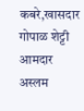कबरे,खासदार गोपाळ शेट्टी आमदार अस्लम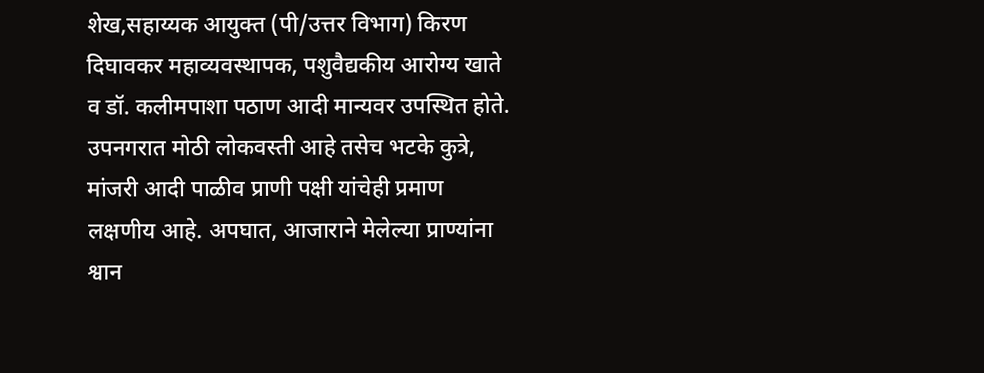शेख,सहाय्यक आयुक्त (पी/उत्तर विभाग) किरण दिघावकर महाव्यवस्थापक, पशुवैद्यकीय आरोग्य खाते व डॉ. कलीमपाशा पठाण आदी मान्यवर उपस्थित होते.
उपनगरात मोठी लोकवस्ती आहे तसेच भटके कुत्रे, मांजरी आदी पाळीव प्राणी पक्षी यांचेही प्रमाण लक्षणीय आहे. अपघात, आजाराने मेलेल्या प्राण्यांना श्वान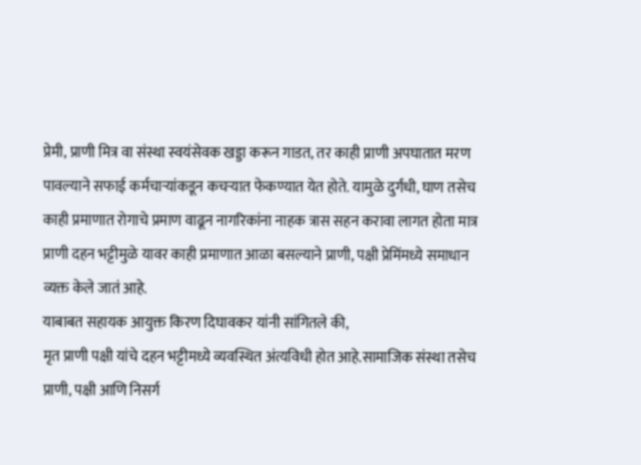प्रेमी, प्राणी मित्र वा संस्था स्वयंसेवक खड्डा करून गाडत, तर काही प्राणी अपघातात मरण पावल्याने सफाई कर्मचाऱ्यांकडून कचऱ्यात फेकण्यात येत होते. यामुळे दुर्गंधी, घाण तसेच काही प्रमाणात रोगाचे प्रमाण वाढून नागरिकांना नाहक त्रास सहन करावा लागत होता मात्र प्राणी दहन भट्टीमुळे यावर काही प्रमाणात आळा बसल्याने प्राणी, पक्षी प्रेमिंमध्ये समाधान व्यक्त केले जातं आहे.
याबाबत सहायक आयुक्त किरण दिघावकर यांनी सांगितले की,
मृत प्राणी पक्षी यांचे दहन भट्टीमध्ये व्यवस्थित अंत्यविधी होत आहे.सामाजिक संस्था तसेच प्राणी, पक्षी आणि निसर्ग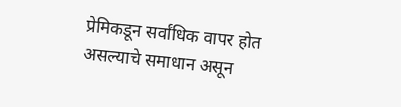प्रेमिकडून सर्वांधिक वापर होत असल्याचे समाधान असून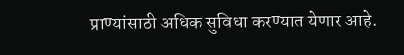प्राण्यांसाठी अधिक सुविधा करण्यात येणार आहे.